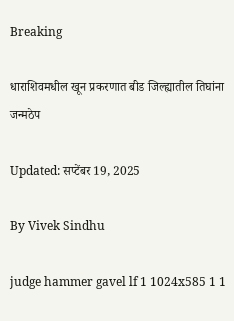Breaking

धाराशिवमधील खून प्रकरणात बीड जिल्ह्यातील तिघांना जन्मठेप

Updated: सप्टेंबर 19, 2025

By Vivek Sindhu

judge hammer gavel lf 1 1024x585 1 1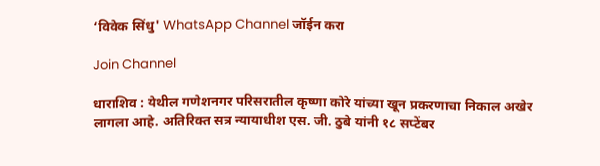‘विवेक सिंधु' WhatsApp Channel जॉईन करा

Join Channel

धाराशिव : येथील गणेशनगर परिसरातील कृष्णा कोरे यांच्या खून प्रकरणाचा निकाल अखेर लागला आहे. अतिरिक्त सत्र न्यायाधीश एस. जी. ठुबे यांनी १८ सप्टेंबर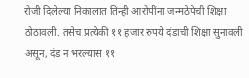रोजी दिलेल्या निकालात तिन्ही आरोपींना जन्मठेपेची शिक्षा ठोठावली. तसेच प्रत्येकी ११ हजार रुपये दंडाची शिक्षा सुनावली असून, दंड न भरल्यास ११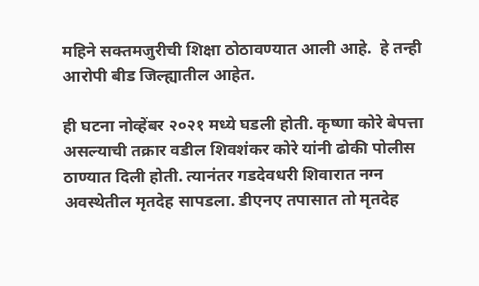महिने सक्तमजुरीची शिक्षा ठोठावण्यात आली आहे.  हे तन्ही आरोपी बीड जिल्ह्यातील आहेत.

ही घटना नोव्हेंबर २०२१ मध्ये घडली होती. कृष्णा कोरे बेपत्ता असल्याची तक्रार वडील शिवशंकर कोरे यांनी ढोकी पोलीस ठाण्यात दिली होती. त्यानंतर गडदेवधरी शिवारात नग्न अवस्थेतील मृतदेह सापडला. डीएनए तपासात तो मृतदेह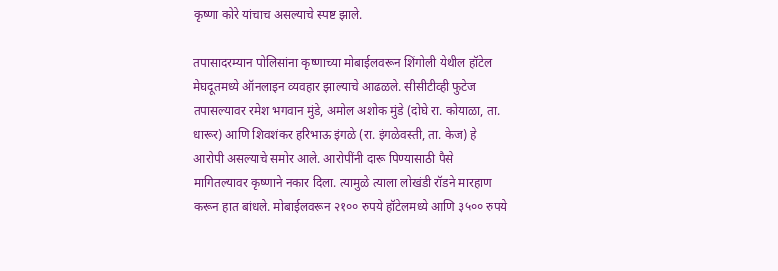कृष्णा कोरे यांचाच असल्याचे स्पष्ट झाले.

तपासादरम्यान पोलिसांना कृष्णाच्या मोबाईलवरून शिंगोली येथील हॉटेल मेघदूतमध्ये ऑनलाइन व्यवहार झाल्याचे आढळले. सीसीटीव्ही फुटेज तपासल्यावर रमेश भगवान मुंडे, अमोल अशोक मुंडे (दोघे रा. कोयाळा, ता. धारूर) आणि शिवशंकर हरिभाऊ इंगळे (रा. इंगळेवस्ती, ता. केज) हे आरोपी असल्याचे समोर आले. आरोपींनी दारू पिण्यासाठी पैसे मागितल्यावर कृष्णाने नकार दिला. त्यामुळे त्याला लोखंडी रॉडने मारहाण करून हात बांधले. मोबाईलवरून २१०० रुपये हॉटेलमध्ये आणि ३५०० रुपये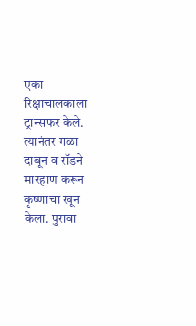एका रिक्षाचालकाला ट्रान्सफर केले. त्यानंतर गळा दाबून व रॉडने मारहाण करून कृष्णाचा खून केला. पुरावा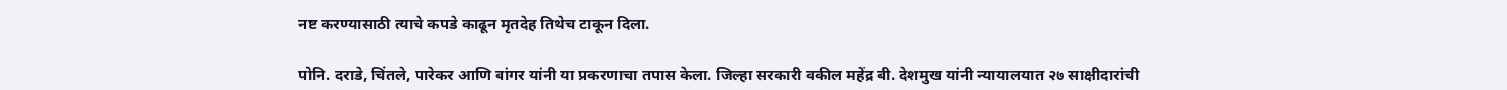नष्ट करण्यासाठी त्याचे कपडे काढून मृतदेह तिथेच टाकून दिला.

पोनि. दराडे, चिंतले, पारेकर आणि बांगर यांनी या प्रकरणाचा तपास केला. जिल्हा सरकारी वकील महेंद्र बी. देशमुख यांनी न्यायालयात २७ साक्षीदारांची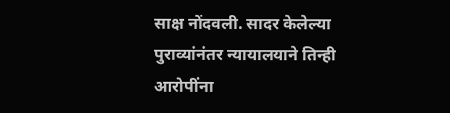साक्ष नोंदवली. सादर केलेल्या पुराव्यांनंतर न्यायालयाने तिन्ही आरोपींना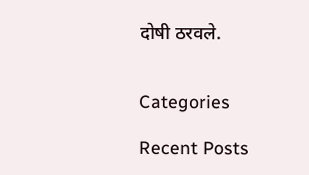दोषी ठरवले.


Categories

Recent Posts